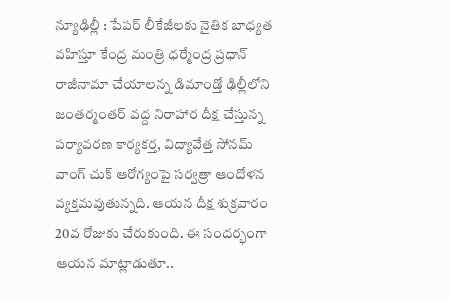న్యూఢిల్లీ : పేపర్ లీకేజీలకు నైతిక బాధ్యత వహిస్తూ కేంద్ర మంత్రి ధర్మేంద్ర ప్రధాన్ రాజీనామా చేయాలన్న డిమాండ్తో ఢిల్లీలోని జంతర్మంతర్ వద్ద నిరాహార దీక్ష చేస్తున్న పర్యావరణ కార్యకర్త, విద్యావేత్త సోనమ్ వాంగ్ చుక్ ఆరోగ్యంపై సర్వత్రా ఆందోళన వ్యక్తమవుతున్నది. ఆయన దీక్ష శుక్రవారం 20వ రోజుకు చేరుకుంది. ఈ సందర్భంగా ఆయన మాట్లాడుతూ..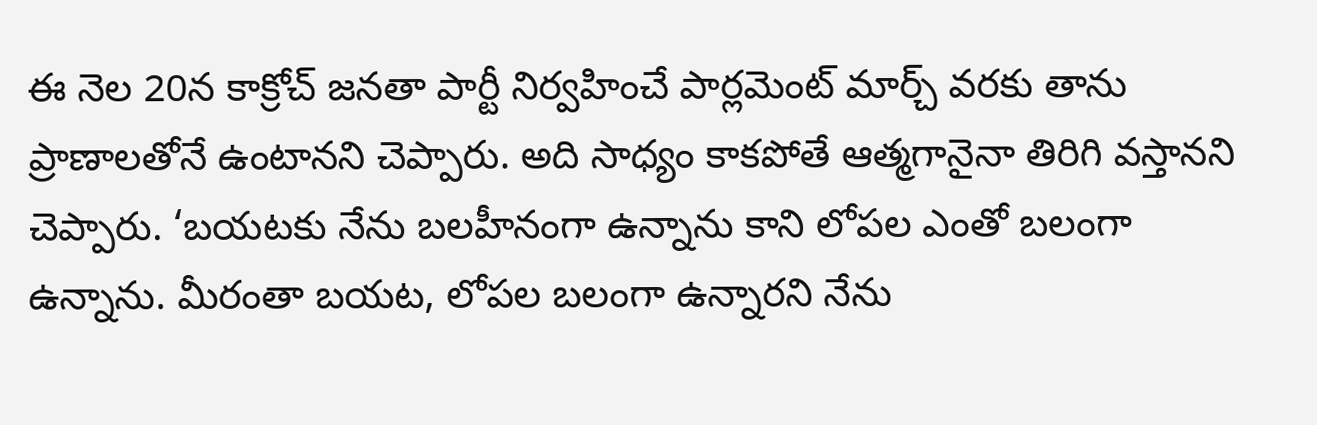ఈ నెల 20న కాక్రోచ్ జనతా పార్టీ నిర్వహించే పార్లమెంట్ మార్చ్ వరకు తాను ప్రాణాలతోనే ఉంటానని చెప్పారు. అది సాధ్యం కాకపోతే ఆత్మగానైనా తిరిగి వస్తానని చెప్పారు. ‘బయటకు నేను బలహీనంగా ఉన్నాను కాని లోపల ఎంతో బలంగా ఉన్నాను. మీరంతా బయట, లోపల బలంగా ఉన్నారని నేను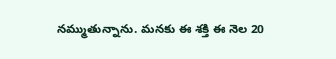నమ్ముతున్నాను. మనకు ఈ శక్తి ఈ నెల 20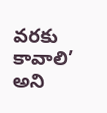వరకు కావాలి’ అని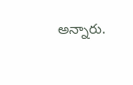అన్నారు.